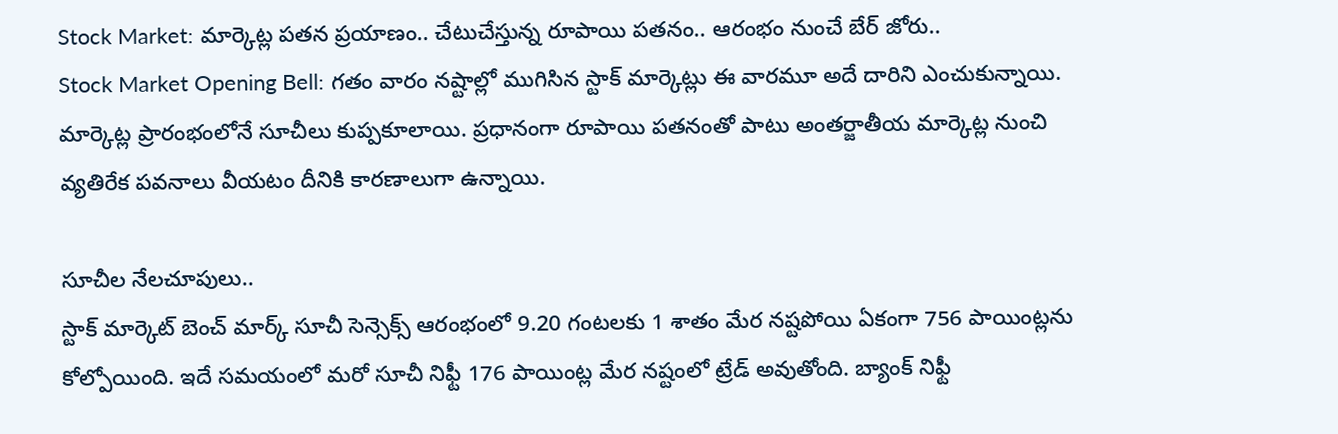Stock Market: మార్కెట్ల పతన ప్రయాణం.. చేటుచేస్తున్న రూపాయి పతనం.. ఆరంభం నుంచే బేర్ జోరు..
Stock Market Opening Bell: గతం వారం నష్టాల్లో ముగిసిన స్టాక్ మార్కెట్లు ఈ వారమూ అదే దారిని ఎంచుకున్నాయి. మార్కెట్ల ప్రారంభంలోనే సూచీలు కుప్పకూలాయి. ప్రధానంగా రూపాయి పతనంతో పాటు అంతర్జాతీయ మార్కెట్ల నుంచి వ్యతిరేక పవనాలు వీయటం దీనికి కారణాలుగా ఉన్నాయి.

సూచీల నేలచూపులు..
స్టాక్ మార్కెట్ బెంచ్ మార్క్ సూచీ సెన్సెక్స్ ఆరంభంలో 9.20 గంటలకు 1 శాతం మేర నష్టపోయి ఏకంగా 756 పాయింట్లను కోల్పోయింది. ఇదే సమయంలో మరో సూచీ నిఫ్టీ 176 పాయింట్ల మేర నష్టంలో ట్రేడ్ అవుతోంది. బ్యాంక్ నిఫ్టీ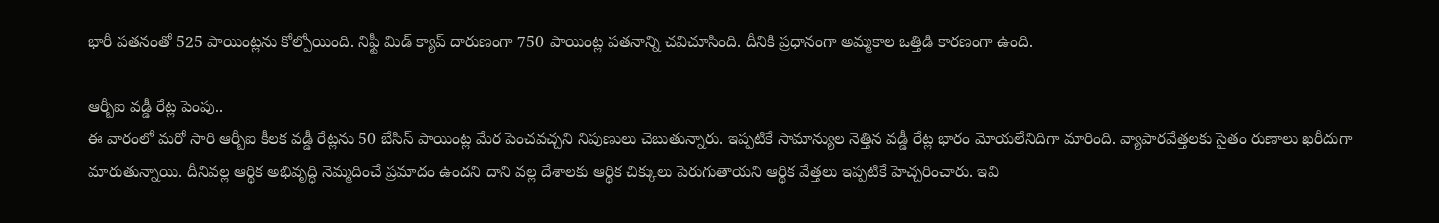భారీ పతనంతో 525 పాయింట్లను కోల్పోయింది. నిఫ్టీ మిడ్ క్యాప్ దారుణంగా 750 పాయింట్ల పతనాన్ని చవిచూసింది. దీనికి ప్రధానంగా అమ్మకాల ఒత్తిడి కారణంగా ఉంది.

ఆర్బీఐ వడ్డీ రేట్ల పెంపు..
ఈ వారంలో మరో సారి ఆర్బీఐ కీలక వడ్డీ రేట్లను 50 బేసిస్ పాయింట్ల మేర పెంచవచ్చని నిపుణులు చెబుతున్నారు. ఇప్పటికే సామాన్యుల నెత్తిన వడ్డీ రేట్ల భారం మోయలేనిదిగా మారింది. వ్యాపారవేత్తలకు సైతం రుణాలు ఖరీదుగా మారుతున్నాయి. దీనివల్ల ఆర్థిక అభివృద్ధి నెమ్మదించే ప్రమాదం ఉందని దాని వల్ల దేశాలకు ఆర్థిక చిక్కులు పెరుగుతాయని ఆర్థిక వేత్తలు ఇప్పటికే హెచ్చరించారు. ఇవి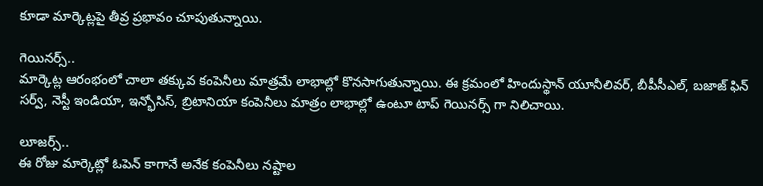కూడా మార్కెట్లపై తీవ్ర ప్రభావం చూపుతున్నాయి.

గెయినర్స్..
మార్కెట్ల ఆరంభంలో చాలా తక్కువ కంపెనీలు మాత్రమే లాభాల్లో కొనసాగుతున్నాయి. ఈ క్రమంలో హిందుస్థాన్ యూనీలివర్, బీపీసీఎల్, బజాజ్ ఫిన్ సర్వ్, నెస్టీ ఇండియా, ఇన్భోసిస్, బ్రిటానియా కంపెనీలు మాత్రం లాభాల్లో ఉంటూ టాప్ గెయినర్స్ గా నిలిచాయి.

లూజర్స్..
ఈ రోజు మార్కెట్లో ఓపెన్ కాగానే అనేక కంపెనీలు నష్టాల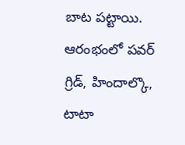బాట పట్టాయి. ఆరంభంలో పవర్ గ్రిడ్, హిందాల్కొ, టాటా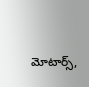మోటార్స్,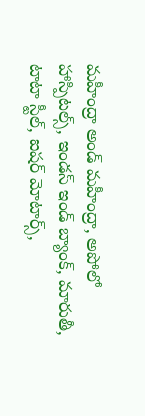మహీంద్రా అండ్ మహీంద్రా, అపోలో హాస్పిటల్స్, ఇండస్ ఇండ్ బ్యాంక్, మారుతీ, టాటా స్టీల్, ఐషర్ మోటార్స్,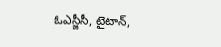ఓఎస్జీసీ, టైటాన్,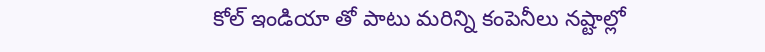కోల్ ఇండియా తో పాటు మరిన్ని కంపెనీలు నష్టాల్లో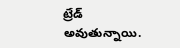ట్రేడ్ అవుతున్నాయి.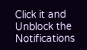Click it and Unblock the Notifications